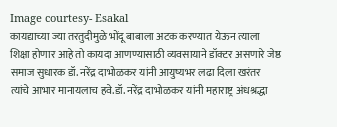Image courtesy- Esakal
कायद्याच्या ज्या तरतुदीमुळे भोंदू बाबाला अटक करण्यात येऊन त्याला शिक्षा होणार आहे तो कायदा आणण्यासाठी व्यवसायाने डॉक्टर असणारे जेष्ठ समाज सुधारक डॉ. नरेंद्र दाभोळकर यांनी आयुष्यभर लढा दिला खरंतर त्यांचे आभार मानायलाच हवे.डॉ. नरेंद्र दाभोळकर यांनी महाराष्ट्र अंधश्रद्धा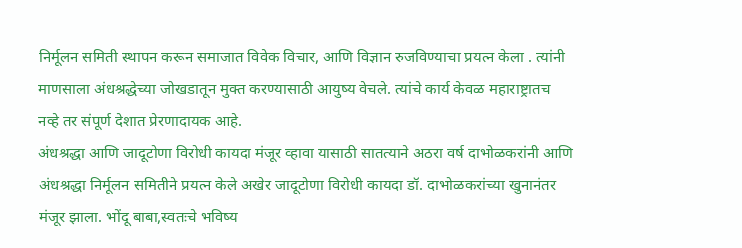निर्मूलन समिती स्थापन करून समाजात विवेक विचार, आणि विज्ञान रुजविण्याचा प्रयत्न केला . त्यांनी माणसाला अंधश्रद्धेच्या जोखडातून मुक्त करण्यासाठी आयुष्य वेचले. त्यांचे कार्य केवळ महाराष्ट्रातच नव्हे तर संपूर्ण देशात प्रेरणादायक आहे.
अंधश्रद्धा आणि जादूटोणा विरोधी कायदा मंजूर व्हावा यासाठी सातत्याने अठरा वर्ष दाभोळकरांनी आणि अंधश्रद्धा निर्मूलन समितीने प्रयत्न केले अखेर जादूटोणा विरोधी कायदा डॉ. दाभोळकरांच्या खुनानंतर मंजूर झाला. भोंदू बाबा,स्वतःचे भविष्य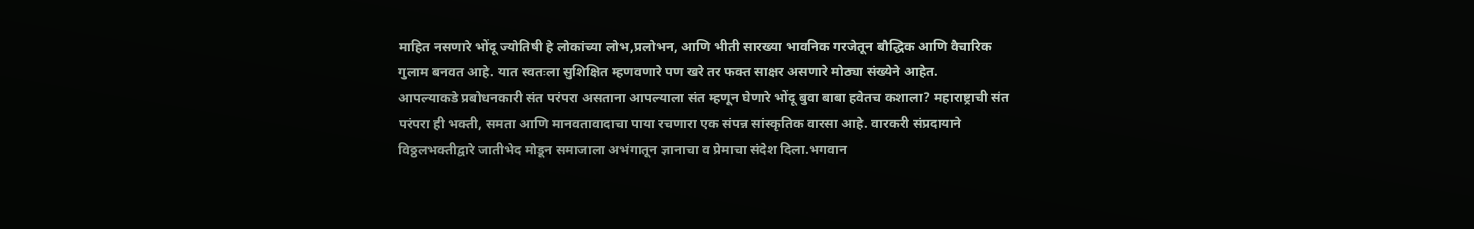माहित नसणारे भोंदू ज्योतिषी हे लोकांच्या लोभ,प्रलोभन, आणि भीती सारख्या भावनिक गरजेतून बौद्धिक आणि वैचारिक गुलाम बनवत आहे. यात स्वतःला सुशिक्षित म्हणवणारे पण खरे तर फक्त साक्षर असणारे मोठ्या संख्येने आहेत.
आपल्याकडे प्रबोधनकारी संत परंपरा असताना आपल्याला संत म्हणून घेणारे भोंदू बुवा बाबा हवेतच कशाला? महाराष्ट्राची संत परंपरा ही भक्ती, समता आणि मानवतावादाचा पाया रचणारा एक संपन्न सांस्कृतिक वारसा आहे. वारकरी संप्रदायाने विठ्ठलभक्तीद्वारे जातीभेद मोडून समाजाला अभंगातून ज्ञानाचा व प्रेमाचा संदेश दिला.भगवान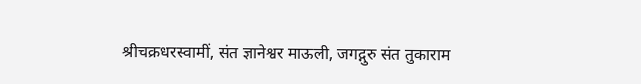श्रीचक्रधरस्वामीं, संत ज्ञानेश्वर माऊली, जगद्गुरु संत तुकाराम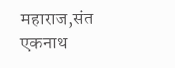महाराज,संत एकनाथ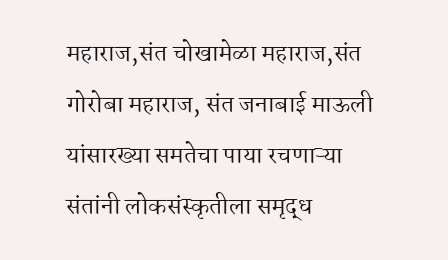महाराज,संत चोखामेळा महाराज,संत गोरोबा महाराज, संत जनाबाई माऊली यांसारख्या समतेचा पाया रचणाऱ्या संतांनी लोकसंस्कृतीला समृद्ध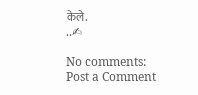केले.
..✍

No comments:
Post a Comment